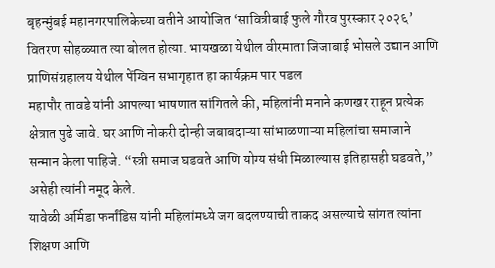बृहन्मुंबई महानगरपालिकेच्या वतीने आयोजित ‘सावित्रीबाई फुले गौरव पुरस्कार २०२६’ वितरण सोहळ्यात त्या बोलत होत्या. भायखळा येथील वीरमाता जिजाबाई भोसले उद्यान आणि प्राणिसंग्रहालय येथील पेंग्विन सभागृहात हा कार्यक्रम पार पडल
महापौर तावडे यांनी आपल्या भाषणात सांगितले की, महिलांनी मनाने कणखर राहून प्रत्येक क्षेत्रात पुढे जावे. घर आणि नोकरी दोन्ही जबाबदाऱ्या सांभाळणाऱ्या महिलांचा समाजाने सन्मान केला पाहिजे. “स्त्री समाज घडवते आणि योग्य संधी मिळाल्यास इतिहासही घडवते,” असेही त्यांनी नमूद केले.
यावेळी अर्मिडा फर्नांडिस यांनी महिलांमध्ये जग बदलण्याची ताकद असल्याचे सांगत त्यांना शिक्षण आणि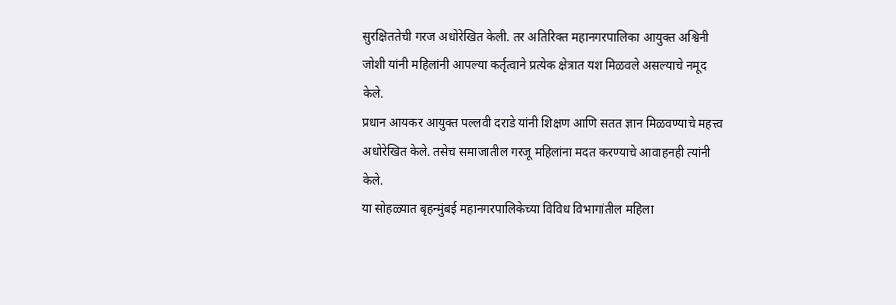सुरक्षिततेची गरज अधोरेखित केली. तर अतिरिक्त महानगरपालिका आयुक्त अश्विनी जोशी यांनी महिलांनी आपल्या कर्तृत्वाने प्रत्येक क्षेत्रात यश मिळवले असल्याचे नमूद केले.
प्रधान आयकर आयुक्त पल्लवी दराडे यांनी शिक्षण आणि सतत ज्ञान मिळवण्याचे महत्त्व अधोरेखित केले. तसेच समाजातील गरजू महिलांना मदत करण्याचे आवाहनही त्यांनी केले.
या सोहळ्यात बृहन्मुंबई महानगरपालिकेच्या विविध विभागांतील महिला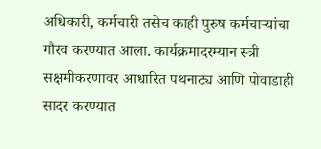अधिकारी, कर्मचारी तसेच काही पुरुष कर्मचाऱ्यांचा गौरव करण्यात आला. कार्यक्रमादरम्यान स्त्री सक्षमीकरणावर आधारित पथनाट्य आणि पोवाडाही सादर करण्यात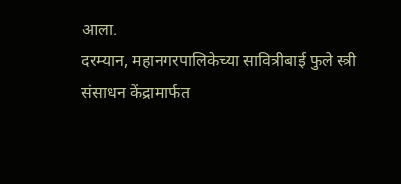आला.
दरम्यान, महानगरपालिकेच्या सावित्रीबाई फुले स्त्री संसाधन केंद्रामार्फत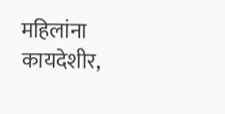महिलांना कायदेशीर,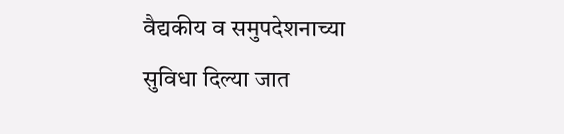वैद्यकीय व समुपदेशनाच्या सुविधा दिल्या जात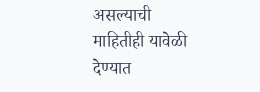असल्याची माहितीही यावेळी देण्यात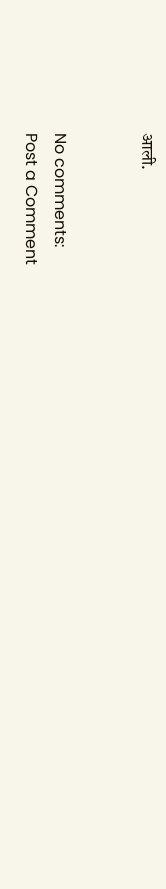आली.


No comments:
Post a Comment